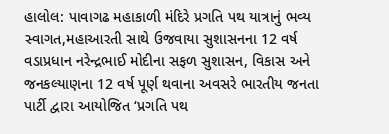હાલોલ: પાવાગઢ મહાકાળી મંદિરે પ્રગતિ પથ યાત્રાનું ભવ્ય સ્વાગત,મહાઆરતી સાથે ઉજવાયા સુશાસનના 12 વર્ષ
વડાપ્રધાન નરેન્દ્રભાઈ મોદીના સફળ સુશાસન, વિકાસ અને જનકલ્યાણના 12 વર્ષ પૂર્ણ થવાના અવસરે ભારતીય જનતા પાર્ટી દ્વારા આયોજિત ‘પ્રગતિ પથ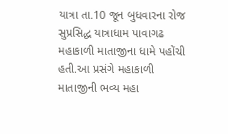યાત્રા તા.10 જૂન બુધવારના રોજ સુપ્રસિદ્ધ યાત્રાધામ પાવાગઢ મહાકાળી માતાજીના ધામે પહોંચી હતી.આ પ્રસંગે મહાકાળી માતાજીની ભવ્ય મહા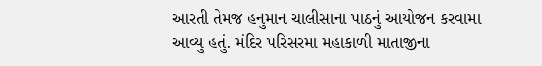આરતી તેમજ હનુમાન ચાલીસાના પાઠનું આયોજન કરવામા આવ્યુ હતું. મંદિર પરિસરમા મહાકાળી માતાજીના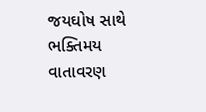જયઘોષ સાથે ભક્તિમય વાતાવરણ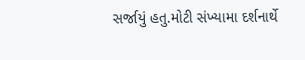સર્જાયું હતુ.મોટી સંખ્યામા દર્શનાર્થે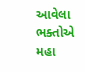આવેલા ભક્તોએ મહા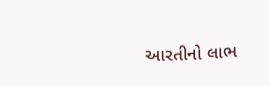આરતીનો લાભ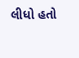લીધો હતો